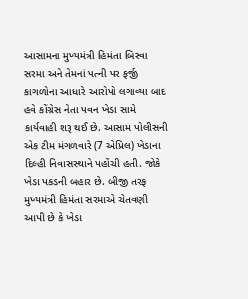આસામના મુખ્યમંત્રી હિમંતા બિસ્વા સરમા અને તેમનાં પત્ની પર ફર્જી કાગળોના આધારે આરોપો લગાવ્યા બાદ હવે કોંગ્રેસ નેતા પવન ખેડા સામે કાર્યવાહી શરૂ થઈ છે. આસામ પોલીસની એક ટીમ મંગળવારે (7 એપ્રિલ) ખેડાના દિલ્હી નિવાસસ્થાને પહોંચી હતી. જોકે ખેડા પકડની બહાર છે. બીજી તરફ મુખ્યમંત્રી હિમંતા સરમાએ ચેતવણી આપી છે કે ખેડા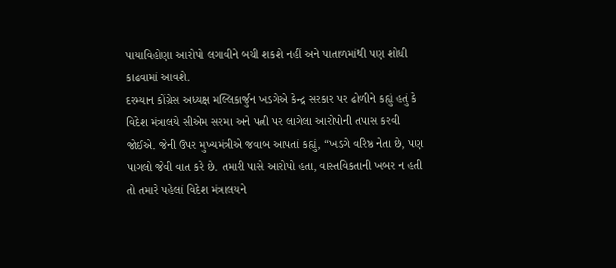પાયાવિહોણા આરોપો લગાવીને બચી શકશે નહીં અને પાતાળમાંથી પણ શોધી કાઢવામાં આવશે.
દરમ્યાન કોંગ્રેસ અધ્યક્ષ મલ્લિકાર્જુન ખડગેએ કેન્દ્ર સરકાર પર ઢોળીને કહ્યું હતું કે વિદેશ મંત્રાલયે સીએમ સરમા અને પત્ની પર લાગેલા આરોપોની તપાસ કરવી જોઈએ. જેની ઉપર મુખ્યમંત્રીએ જવાબ આપતાં કહ્યું, “ખડગે વરિષ્ઠ નેતા છે, પણ પાગલો જેવી વાત કરે છે. તમારી પાસે આરોપો હતા, વાસ્તવિકતાની ખબર ન હતી તો તમારે પહેલાં વિદેશ મંત્રાલયને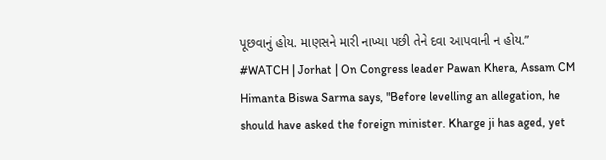પૂછવાનું હોય. માણસને મારી નાખ્યા પછી તેને દવા આપવાની ન હોય.”
#WATCH | Jorhat | On Congress leader Pawan Khera, Assam CM Himanta Biswa Sarma says, "Before levelling an allegation, he should have asked the foreign minister. Kharge ji has aged, yet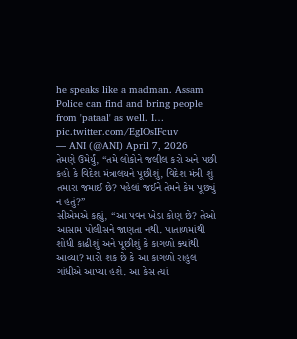he speaks like a madman. Assam Police can find and bring people from 'pataal' as well. I… pic.twitter.com/EgIOsIFcuv
— ANI (@ANI) April 7, 2026
તેમણે ઉમેર્યું, “તમે લોકોને જલીલ કરો અને પછી કહો કે વિદેશ મંત્રાલયને પૂછીશું, વિદેશ મંત્રી શું તમારા જમાઈ છે? પહેલાં જઈને તેમને કેમ પૂછ્યું ન હતું?”
સીએમએ કહ્યું, “આ પવન ખેડા કોણ છે? તેઓ આસામ પોલીસને જાણતા નથી. પાતાળમાંથી શોધી કાઢીશું અને પૂછીશું કે કાગળો ક્યાંથી આવ્યા? મારો શક છે કે આ કાગળો રાહુલ ગાંધીએ આપ્યા હશે. આ કેસ ત્યાં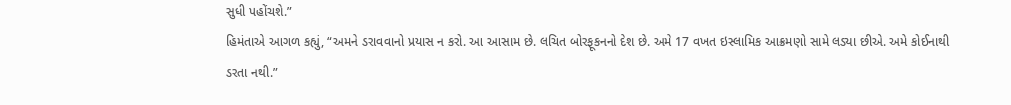સુધી પહોંચશે.”
હિમંતાએ આગળ કહ્યું, “અમને ડરાવવાનો પ્રયાસ ન કરો. આ આસામ છે. લચિત બોરફૂકનનો દેશ છે. અમે 17 વખત ઇસ્લામિક આક્રમણો સામે લડ્યા છીએ. અમે કોઈનાથી ડરતા નથી.”